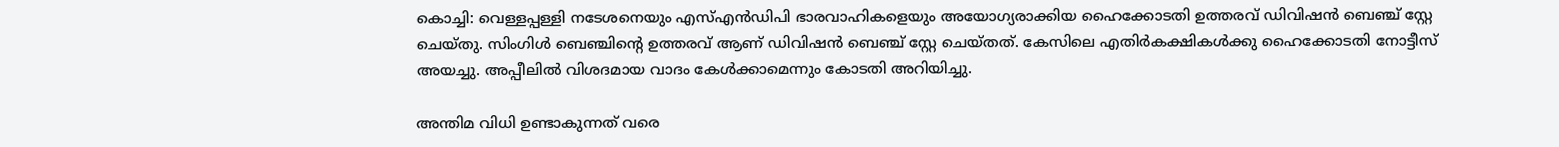കൊച്ചി: വെള്ളപ്പള്ളി നടേശനെയും എസ്എന്‍ഡിപി ഭാരവാഹികളെയും അയോഗ്യരാക്കിയ ഹൈക്കോടതി ഉത്തരവ് ഡിവിഷന്‍ ബെഞ്ച് സ്റ്റേ ചെയ്തു. സിംഗിള്‍ ബെഞ്ചിന്‍റെ ഉത്തരവ് ആണ് ഡിവിഷന്‍ ബെഞ്ച് സ്റ്റേ ചെയ്തത്. കേസിലെ എതിര്‍കക്ഷികള്‍ക്കു ഹൈക്കോടതി നോട്ടീസ് അയച്ചു. അപ്പീലില്‍ വിശദമായ വാദം കേള്‍ക്കാമെന്നും കോടതി അറിയിച്ചു.

അന്തിമ വിധി ഉണ്ടാകുന്നത് വരെ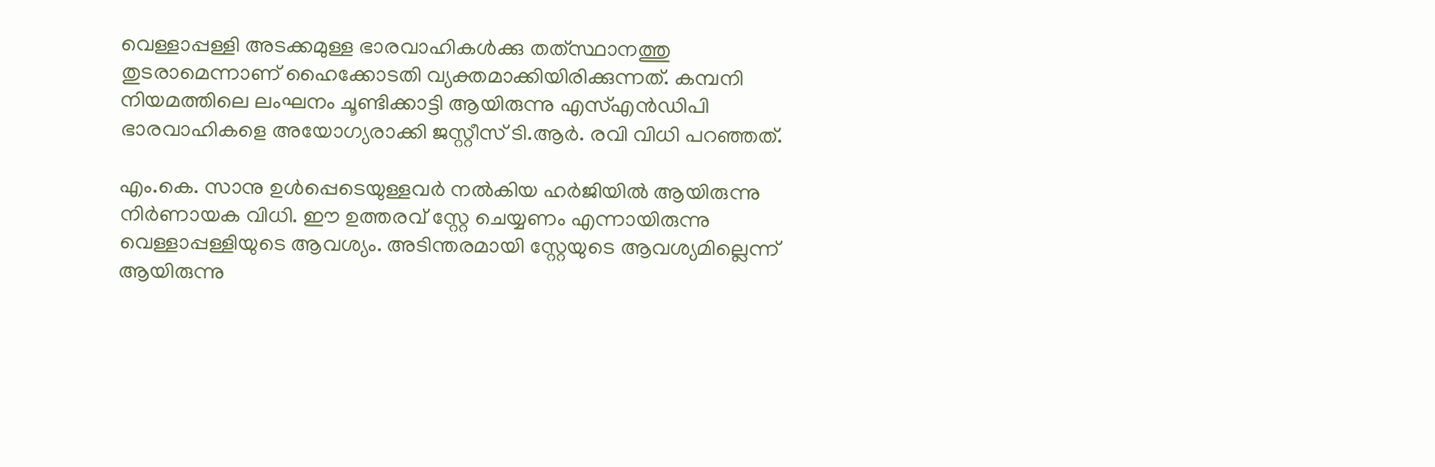വെള്ളാപ്പള്ളി അടക്കമുള്ള ഭാരവാഹികള്‍ക്കു തത്‌സ്ഥാനത്തു തുടരാമെന്നാണ് ഹൈക്കോടതി വ്യക്തമാക്കിയിരിക്കുന്നത്. കമ്പനി നിയമത്തിലെ ലംഘനം ചൂണ്ടിക്കാട്ടി ആയിരുന്നു എസ്എന്‍ഡിപി ഭാരവാഹികളെ അയോഗ്യരാക്കി ജസ്റ്റീസ് ടി.ആര്‍. രവി വിധി പറഞ്ഞത്.

എം.കെ. സാനു ഉള്‍പ്പെടെയുള്ളവര്‍ നല്‍കിയ ഹര്‍ജിയില്‍ ആയിരുന്നു നിര്‍ണായക വിധി. ഈ ഉത്തരവ് സ്റ്റേ ചെയ്യണം എന്നായിരുന്നു വെള്ളാപ്പള്ളിയുടെ ആവശ്യം. അടിന്തരമായി സ്റ്റേയുടെ ആവശ്യമില്ലെന്ന് ആയിരുന്നു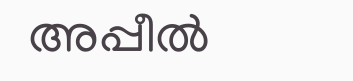അപ്പീല്‍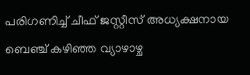പരിഗണിച്ച് ചീഫ് ജസ്റ്റീസ് അധ്യക്ഷനായ ബെഞ്ച് കഴിഞ്ഞ വ്യാഴാഴ്ച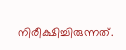നിരീക്ഷിച്ചിരുന്നത്.